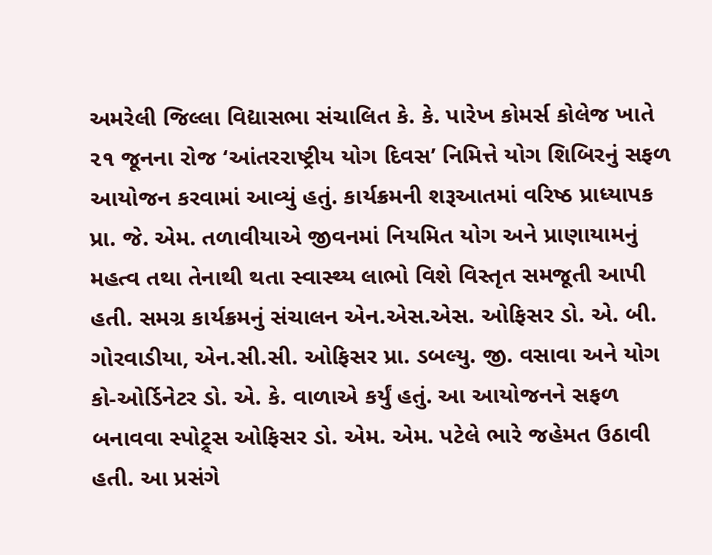અમરેલી જિલ્લા વિદ્યાસભા સંચાલિત કે. કે. પારેખ કોમર્સ કોલેજ ખાતે ૨૧ જૂનના રોજ ‘આંતરરાષ્ટ્રીય યોગ દિવસ’ નિમિત્તે યોગ શિબિરનું સફળ આયોજન કરવામાં આવ્યું હતું. કાર્યક્રમની શરૂઆતમાં વરિષ્ઠ પ્રાધ્યાપક પ્રા. જે. એમ. તળાવીયાએ જીવનમાં નિયમિત યોગ અને પ્રાણાયામનું મહત્વ તથા તેનાથી થતા સ્વાસ્થ્ય લાભો વિશે વિસ્તૃત સમજૂતી આપી હતી. સમગ્ર કાર્યક્રમનું સંચાલન એન.એસ.એસ. ઓફિસર ડો. એ. બી. ગોરવાડીયા, એન.સી.સી. ઓફિસર પ્રા. ડબલ્યુ. જી. વસાવા અને યોગ કો-ઓર્ડિનેટર ડો. એ. કે. વાળાએ કર્યું હતું. આ આયોજનને સફળ બનાવવા સ્પોટ્ર્સ ઓફિસર ડો. એમ. એમ. પટેલે ભારે જહેમત ઉઠાવી હતી. આ પ્રસંગે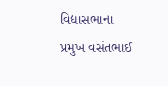વિદ્યાસભાના પ્રમુખ વસંતભાઈ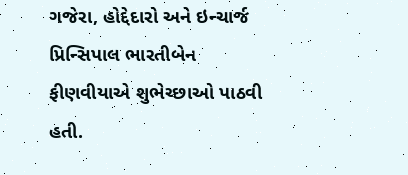ગજેરા, હોદ્દેદારો અને ઇન્ચાર્જ પ્રિન્સિપાલ ભારતીબેન ફીણવીયાએ શુભેચ્છાઓ પાઠવી હતી.